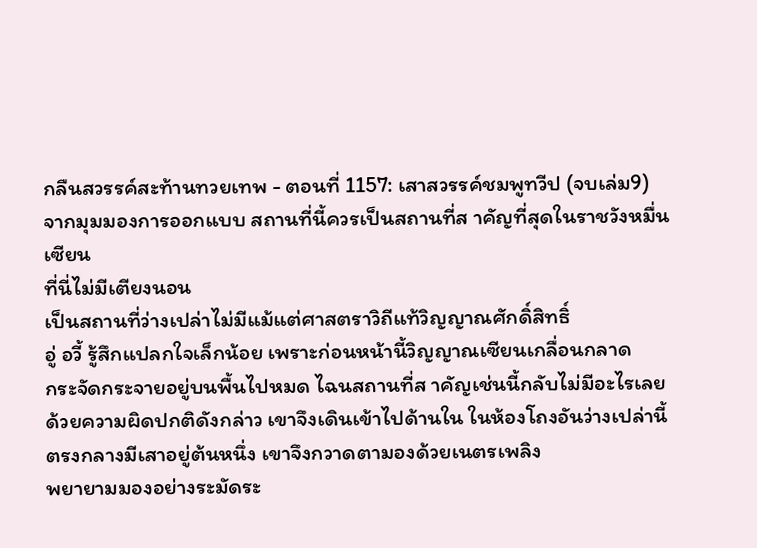กลืนสวรรค์สะท้านทวยเทพ - ตอนที่ 1157: เสาสวรรค์ชมพูทวีป (จบเล่ม9)
จากมุมมองการออกแบบ สถานที่นี้ควรเป็นสถานที่ส าคัญที่สุดในราชวังหมื่น
เซียน
ที่นี่ไม่มีเตียงนอน
เป็นสถานที่ว่างเปล่าไม่มีแม้แต่ศาสตราวิถีแท้วิญญาณศักดิ์สิทธิ์
อู่ อวี้ รู้สึกแปลกใจเล็กน้อย เพราะก่อนหน้านี้วิญญาณเซียนเกลื่อนกลาด
กระจัดกระจายอยู่บนพื้นไปหมด ไฉนสถานที่ส าคัญเช่นนี้กลับไม่มีอะไรเลย
ด้วยความผิดปกติดังกล่าว เขาจึงเดินเข้าไปด้านใน ในห้องโถงอันว่างเปล่านี้
ตรงกลางมีเสาอยู่ต้นหนึ่ง เขาจึงกวาดตามองด้วยเนตรเพลิง
พยายามมองอย่างระมัดระ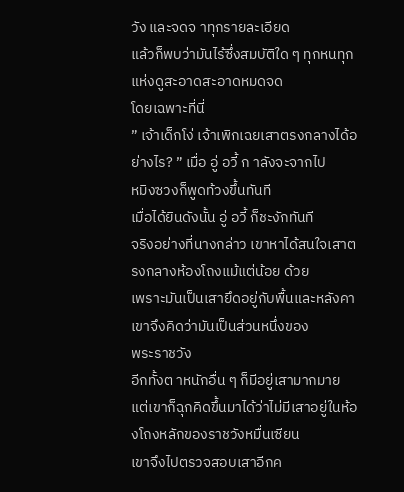วัง และจดจ าทุกรายละเอียด
แล้วก็พบว่ามันไร้ซึ่งสมบัติใด ๆ ทุกหนทุกแห่งดูสะอาดสะอาดหมดจด
โดยเฉพาะที่นี่
” เจ้าเด็กโง่ เจ้าเพิกเฉยเสาตรงกลางได้อย่างไร? ” เมื่อ อู่ อวี้ ก าลังจะจากไป
หมิงซวงก็พูดท้วงขึ้นทันที
เมื่อได้ยินดังนั้น อู่ อวี้ ก็ชะงักทันที
จริงอย่างที่นางกล่าว เขาหาได้สนใจเสาตรงกลางห้องโถงแม้แต่น้อย ด้วย
เพราะมันเป็นเสายึดอยู่กับพื้นและหลังคา เขาจึงคิดว่ามันเป็นส่วนหนึ่งของ
พระราชวัง
อีกทั้งต าหนักอื่น ๆ ก็มีอยู่เสามากมาย
แต่เขาก็ฉุกคิดขึ้นมาได้ว่าไม่มีเสาอยู่ในห้องโถงหลักของราชวังหมื่นเซียน
เขาจึงไปตรวจสอบเสาอีกค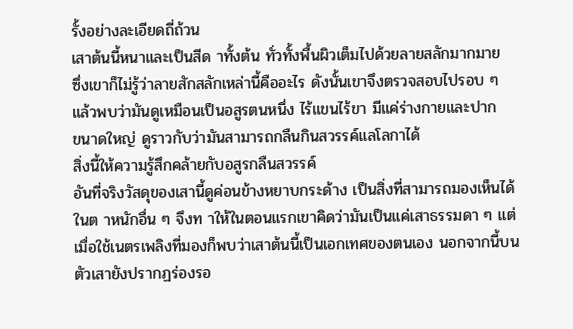รั้งอย่างละเอียดถี่ถ้วน
เสาต้นนี้หนาและเป็นสีด าทั้งต้น ทั่วทั้งพื้นผิวเต็มไปด้วยลายสลักมากมาย
ซึ่งเขาก็ไม่รู้ว่าลายสักสลักเหล่านี้คืออะไร ดังนั้นเขาจึงตรวจสอบไปรอบ ๆ
แล้วพบว่ามันดูเหมือนเป็นอสูรตนหนึ่ง ไร้แขนไร้ขา มีแค่ร่างกายและปาก
ขนาดใหญ่ ดูราวกับว่ามันสามารถกลืนกินสวรรค์แลโลกาได้
สิ่งนี้ให้ความรู้สึกคล้ายกับอสูรกลืนสวรรค์
อันที่จริงวัสดุของเสานี้ดูค่อนข้างหยาบกระด้าง เป็นสิ่งที่สามารถมองเห็นได้
ในต าหนักอื่น ๆ จึงท าให้ในตอนแรกเขาคิดว่ามันเป็นแค่เสาธรรมดา ๆ แต่
เมื่อใช้เนตรเพลิงที่มองก็พบว่าเสาต้นนี้เป็นเอกเทศของตนเอง นอกจากนี้บน
ตัวเสายังปรากฏร่องรอ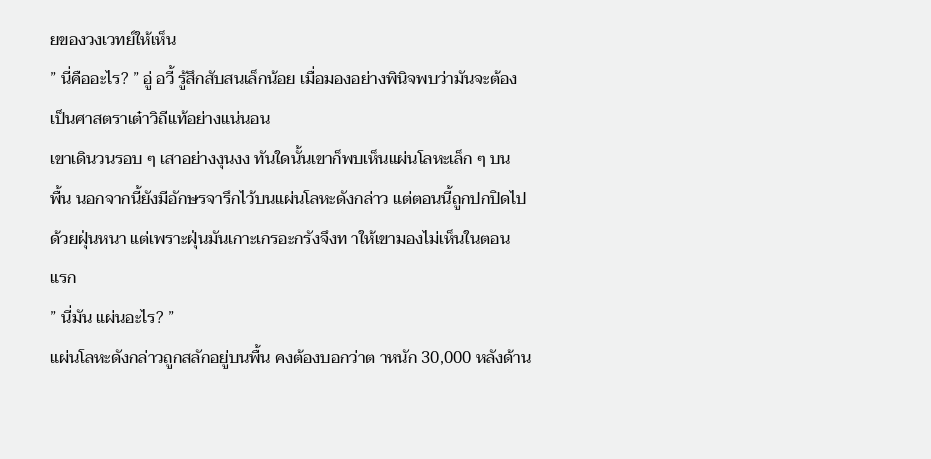ยของวงเวทย์ให้เห็น
” นี่คืออะไร? ” อู่ อวี้ รู้สึกสับสนเล็กน้อย เมื่อมองอย่างพินิจพบว่ามันจะต้อง
เป็นศาสตราเต๋าวิถีแท้อย่างแน่นอน
เขาเดินวนรอบ ๆ เสาอย่างงุนงง ทันใดนั้นเขาก็พบเห็นแผ่นโลหะเล็ก ๆ บน
พื้น นอกจากนี้ยังมีอักษรจารึกไว้บนแผ่นโลหะดังกล่าว แต่ตอนนี้ถูกปกปิดไป
ด้วยฝุ่นหนา แต่เพราะฝุ่นมันเกาะเกรอะกรังจึงท าให้เขามองไม่เห็นในตอน
แรก
” นี่มัน แผ่นอะไร? ”
แผ่นโลหะดังกล่าวถูกสลักอยู่บนพื้น คงต้องบอกว่าต าหนัก 30,000 หลังด้าน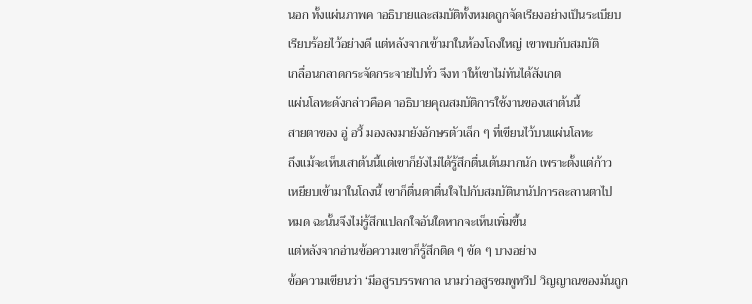นอก ทั้งแผ่นภาพค าอธิบายและสมบัติทั้งหมดถูกจัดเรียงอย่างเป็นระเบียบ
เรียบร้อยไว้อย่างดี แต่หลังจากเข้ามาในห้องโถงใหญ่ เขาพบกับสมบัติ
เกลื่อนกลาดกระจัดกระจายไปทั่ว จึงท าให้เขาไม่ทันได้สังเกต
แผ่นโลหะดังกล่าวคือค าอธิบายคุณสมบัติการใช้งานของเสาต้นนี้
สายตาของ อู่ อวี้ มองลงมายังอักษรตัวเล็ก ๆ ที่เขียนไว้บนแผ่นโลหะ
ถึงแม้จะเห็นเสาต้นนี้แต่เขาก็ยังไม่ได้รู้สึกตื่นเต้นมากนัก เพราะตั้งแต่ก้าว
เหยียบเข้ามาในโถงนี้ เขาก็ตื่นตาตื่นใจไปกับสมบัตินานัปการละลานตาไป
หมด ฉะนั้นจึงไม่รู้สึกแปลกใจอันใดหากจะเห็นเพิ่มขึ้น
แต่หลังจากอ่านข้อความเขาก็รู้สึกติด ๆ ขัด ๆ บางอย่าง
ข้อความเขียนว่า ‘มีอสูรบรรพกาล นามว่าอสูรชมพูทวีป วิญญาณของมันถูก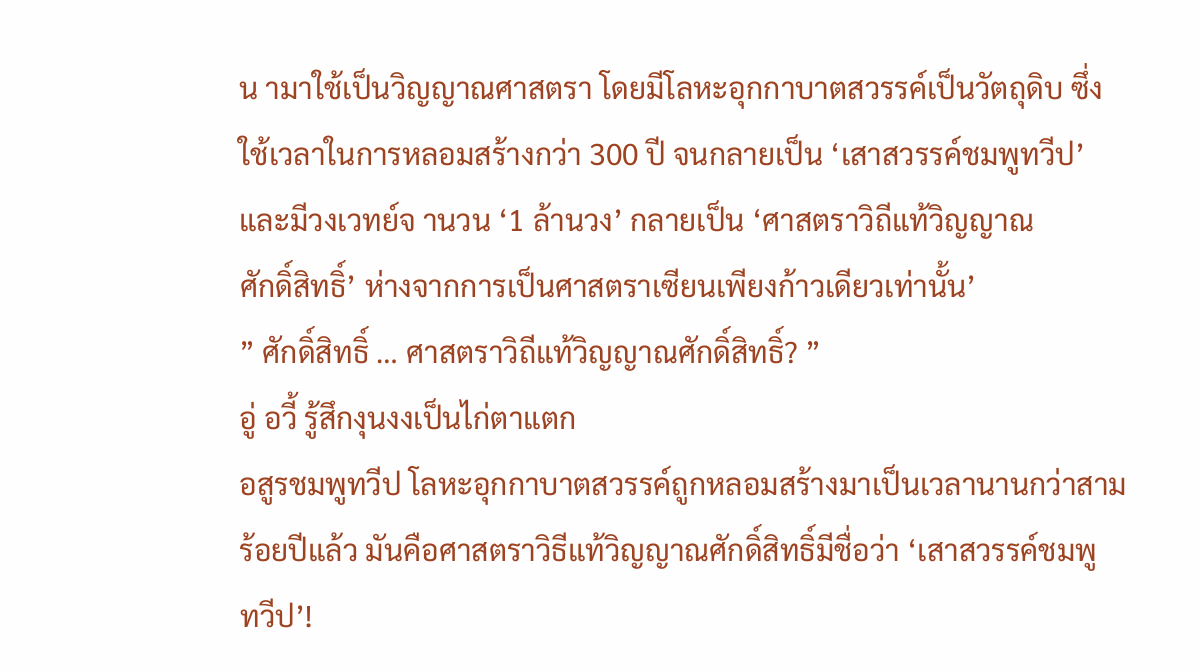น ามาใช้เป็นวิญญาณศาสตรา โดยมีโลหะอุกกาบาตสวรรค์เป็นวัตถุดิบ ซึ่ง
ใช้เวลาในการหลอมสร้างกว่า 300 ปี จนกลายเป็น ‘เสาสวรรค์ชมพูทวีป’
และมีวงเวทย์จ านวน ‘1 ล้านวง’ กลายเป็น ‘ศาสตราวิถีแท้วิญญาณ
ศักดิ์สิทธิ์’ ห่างจากการเป็นศาสตราเซียนเพียงก้าวเดียวเท่านั้น’
” ศักดิ์สิทธิ์ … ศาสตราวิถีแท้วิญญาณศักดิ์สิทธิ์? ”
อู่ อวี้ รู้สึกงุนงงเป็นไก่ตาแตก
อสูรชมพูทวีป โลหะอุกกาบาตสวรรค์ถูกหลอมสร้างมาเป็นเวลานานกว่าสาม
ร้อยปีแล้ว มันคือศาสตราวิธีแท้วิญญาณศักดิ์สิทธิ์มีชื่อว่า ‘เสาสวรรค์ชมพู
ทวีป’!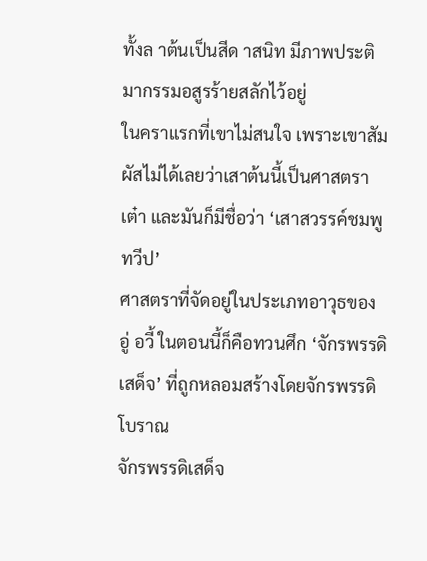ทั้งล าต้นเป็นสีด าสนิท มีภาพประติมากรรมอสูรร้ายสลักไว้อยู่
ในคราแรกที่เขาไม่สนใจ เพราะเขาสัมผัสไม่ได้เลยว่าเสาต้นนี้เป็นศาสตรา
เต๋า และมันก็มีชื่อว่า ‘เสาสวรรค์ชมพูทวีป’
ศาสตราที่จัดอยู่ในประเภทอาวุธของ อู่ อวี้ ในตอนนี้ก็คือทวนศึก ‘จักรพรรดิ
เสด็จ’ ที่ถูกหลอมสร้างโดยจักรพรรดิโบราณ
จักรพรรดิเสด็จ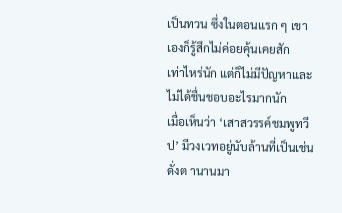เป็นทวน ซึ่งในตอนแรก ๆ เขาเองก็รู้สึกไม่ค่อยคุ้นเคยสัก
เท่าไหร่นัก แต่ก็ไม่มีปัญหาและไม่ได้ชื่นชอบอะไรมากนัก
เมื่อเห็นว่า ‘เสาสวรรค์ชมพูทวีป’ มีวงเวทอยู่นับล้านที่เป็นเช่นดั่งต านานมา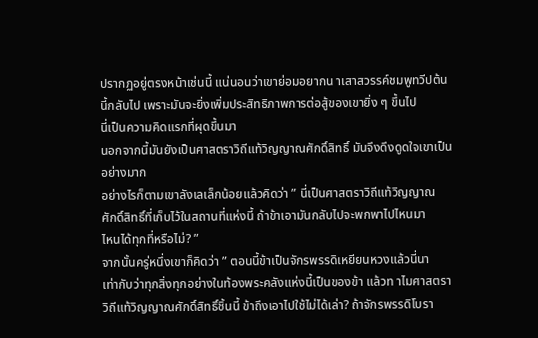ปรากฏอยู่ตรงหน้าเช่นนี้ แน่นอนว่าเขาย่อมอยากน าเสาสวรรค์ชมพูทวีปต้น
นี้กลับไป เพราะมันจะยิ่งเพิ่มประสิทธิภาพการต่อสู้ของเขายิ่ง ๆ ขึ้นไป
นี่เป็นความคิดแรกที่ผุดขึ้นมา
นอกจากนี้มันยังเป็นศาสตราวิถีแท้วิญญาณศักดิ์สิทธิ์ มันจึงดึงดูดใจเขาเป็น
อย่างมาก
อย่างไรก็ตามเขาลังเลเล็กน้อยแล้วคิดว่า ” นี่เป็นศาสตราวิถีแท้วิญญาณ
ศักดิ์สิทธิ์ที่เก็บไว้ในสถานที่แห่งนี้ ถ้าข้าเอามันกลับไปจะพกพาไปไหนมา
ไหนได้ทุกที่หรือไม่? ”
จากนั้นครู่หนึ่งเขาก็คิดว่า ” ตอนนี้ข้าเป็นจักรพรรดิเหยียนหวงแล้วนี่นา
เท่ากับว่าทุกสิ่งทุกอย่างในท้องพระคลังแห่งนี้เป็นของข้า แล้วท าไมศาสตรา
วิถีแท้วิญญาณศักดิ์สิทธิ์ชิ้นนี้ ข้าถึงเอาไปใช้ไม่ได้เล่า? ถ้าจักรพรรดิโบรา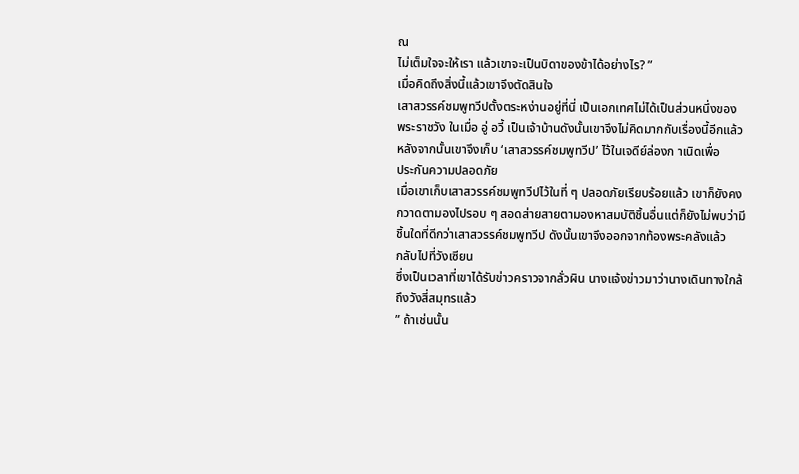ณ
ไม่เต็มใจจะให้เรา แล้วเขาจะเป็นบิดาของข้าได้อย่างไร? ”
เมื่อคิดถึงสิ่งนี้แล้วเขาจึงตัดสินใจ
เสาสวรรค์ชมพูทวีปตั้งตระหง่านอยู่ที่นี่ เป็นเอกเทศไม่ได้เป็นส่วนหนึ่งของ
พระราชวัง ในเมื่อ อู่ อวี้ เป็นเจ้าบ้านดังนั้นเขาจึงไม่คิดมากกับเรื่องนี้อีกแล้ว
หลังจากนั้นเขาจึงเก็บ ‘เสาสวรรค์ชมพูทวีป’ ไว้ในเจดีย์ล่องก าเนิดเพื่อ
ประกันความปลอดภัย
เมื่อเขาเก็บเสาสวรรค์ชมพูทวีปไว้ในที่ ๆ ปลอดภัยเรียบร้อยแล้ว เขาก็ยังคง
กวาดตามองไปรอบ ๆ สอดส่ายสายตามองหาสมบัติชิ้นอื่นแต่ก็ยังไม่พบว่ามี
ชิ้นใดที่ดีกว่าเสาสวรรค์ชมพูทวีป ดังนั้นเขาจึงออกจากท้องพระคลังแล้ว
กลับไปที่วังเซียน
ซึ่งเป็นเวลาที่เขาได้รับข่าวคราวจากลั่วผิน นางแจ้งข่าวมาว่านางเดินทางใกล้
ถึงวังสี่สมุทรแล้ว
” ถ้าเช่นนั้น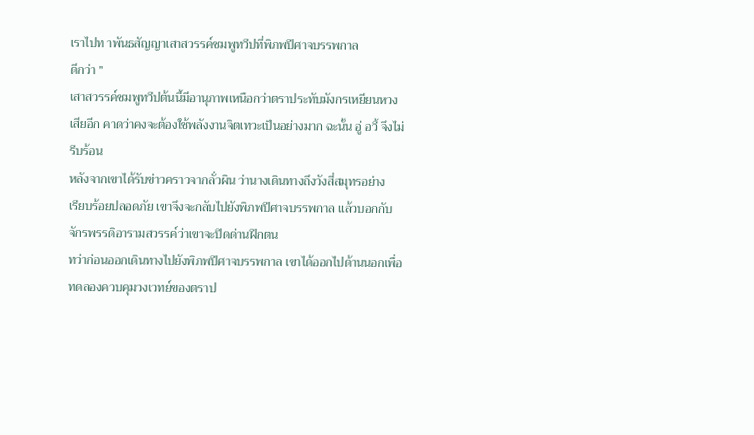เราไปท าพันธสัญญาเสาสวรรค์ชมพูทวีปที่พิภพปีศาจบรรพกาล
ดีกว่า ”
เสาสวรรค์ชมพูทวีปต้นนี้มีอานุภาพเหนือกว่าตราประทับมังกรเหยียนหวง
เสียอีก คาดว่าคงจะต้องใช้พลังงานจิตเทวะเป็นอย่างมาก ฉะนั้น อู่ อวี้ จึงไม่
รีบร้อน
หลังจากเขาได้รับข่าวคราวจากลั่วผิน ว่านางเดินทางถึงวังสี่สมุทรอย่าง
เรียบร้อยปลอดภัย เขาจึงจะกลับไปยังพิภพปีศาจบรรพกาล แล้วบอกกับ
จักรพรรดิอารามสวรรค์ว่าเขาจะปิดด่านฝึกตน
ทว่าก่อนออกเดินทางไปยังพิภพปีศาจบรรพกาล เขาได้ออกไปด้านนอกเพื่อ
ทดลองควบคุมวงเวทย์ของตราป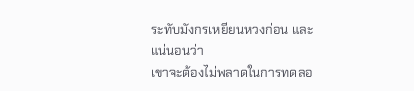ระทับมังกรเหยียนหวงก่อน และแน่นอนว่า
เขาจะต้องไม่พลาดในการทดลอ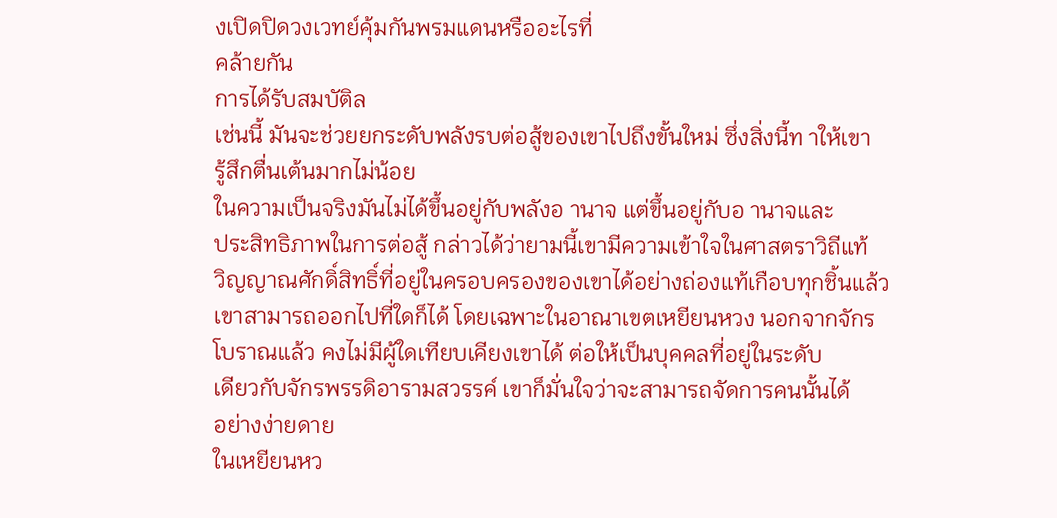งเปิดปิดวงเวทย์คุ้มกันพรมแดนหรืออะไรที่
คล้ายกัน
การได้รับสมบัติล
เช่นนี้ มันจะช่วยยกระดับพลังรบต่อสู้ของเขาไปถึงขั้นใหม่ ซึ่งสิ่งนี้ท าให้เขา
รู้สึกตื่นเต้นมากไม่น้อย
ในความเป็นจริงมันไม่ได้ขึ้นอยู่กับพลังอ านาจ แต่ขึ้นอยู่กับอ านาจและ
ประสิทธิภาพในการต่อสู้ กล่าวได้ว่ายามนี้เขามีความเข้าใจในศาสตราวิถีแท้
วิญญาณศักดิ์สิทธิ์ที่อยู่ในครอบครองของเขาได้อย่างถ่องแท้เกือบทุกชิ้นแล้ว
เขาสามารถออกไปที่ใดก็ได้ โดยเฉพาะในอาณาเขตเหยียนหวง นอกจากจักร
โบราณแล้ว คงไม่มีผู้ใดเทียบเคียงเขาได้ ต่อให้เป็นบุคคลที่อยู่ในระดับ
เดียวกับจักรพรรดิอารามสวรรค์ เขาก็มั่นใจว่าจะสามารถจัดการคนนั้นได้
อย่างง่ายดาย
ในเหยียนหว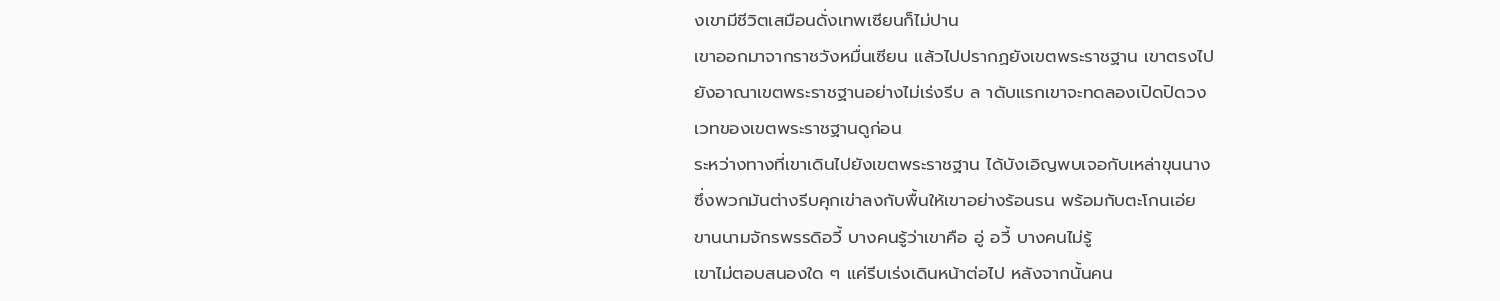งเขามีชีวิตเสมือนดั่งเทพเซียนก็ไม่ปาน
เขาออกมาจากราชวังหมื่นเซียน แล้วไปปรากฏยังเขตพระราชฐาน เขาตรงไป
ยังอาณาเขตพระราชฐานอย่างไม่เร่งรีบ ล าดับแรกเขาจะทดลองเปิดปิดวง
เวทของเขตพระราชฐานดูก่อน
ระหว่างทางที่เขาเดินไปยังเขตพระราชฐาน ได้บังเอิญพบเจอกับเหล่าขุนนาง
ซึ่งพวกมันต่างรีบคุกเข่าลงกับพื้นให้เขาอย่างร้อนรน พร้อมกับตะโกนเอ่ย
ขานนามจักรพรรดิอวี้ บางคนรู้ว่าเขาคือ อู่ อวี้ บางคนไม่รู้
เขาไม่ตอบสนองใด ๆ แค่รีบเร่งเดินหน้าต่อไป หลังจากนั้นคน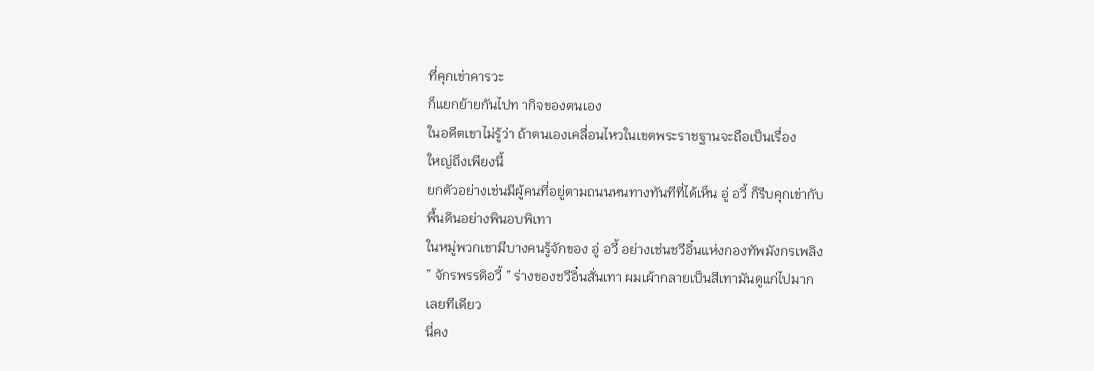ที่คุกเข่าคารวะ
ก็แยกย้ายกันไปท ากิจของตนเอง
ในอดีตเขาไม่รู้ว่า ถ้าตนเองเคลื่อนไหวในเขตพระราชฐานจะถือเป็นเรื่อง
ใหญ่ถึงเพียงนี้
ยกตัวอย่างเช่นมีผู้คนที่อยู่ตามถนนหนทางทันทีที่ได้เห็น อู่ อวี้ ก็รีบคุกเข่ากับ
พื้นดินอย่างพินอบพิเทา
ในหมู่พวกเขามีบางคนรู้จักของ อู่ อวี้ อย่างเช่นชวีอิ๋นแห่งกองทัพมังกรเพลิง
” จักรพรรดิอวี้ ” ร่างของชวีอิ๋นสั่นเทา ผมเผ้ากลายเป็นสีเทามันดูแก่ไปมาก
เลยทีเดียว
นี่คง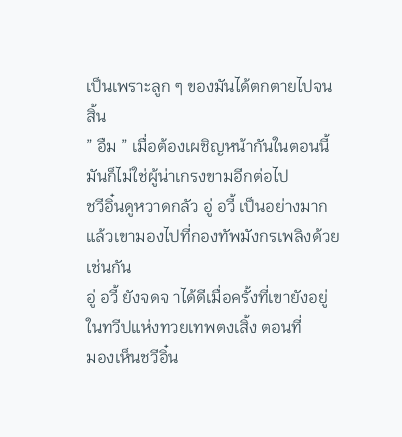เป็นเพราะลูก ๆ ของมันได้ตกตายไปจนสิ้น
” อืม ” เมื่อต้องเผชิญหน้ากันในตอนนี้ มันก็ไม่ใช่ผู้น่าเกรงขามอีกต่อไป
ชวีอิ๋นดูหวาดกลัว อู่ อวี้ เป็นอย่างมาก
แล้วเขามองไปที่กองทัพมังกรเพลิงด้วยเช่นกัน
อู่ อวี้ ยังจดจ าได้ดีเมื่อครั้งที่เขายังอยู่ในทวีปแห่งทวยเทพตงเสิ้ง ตอนที่
มองเห็นชวีอิ๋น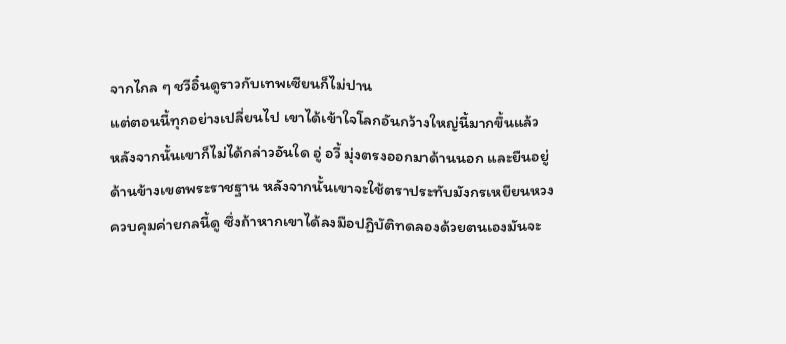จากไกล ๆ ชวีอิ๋นดูราวกับเทพเซียนก็ไม่ปาน
แต่ตอนนี้ทุกอย่างเปลี่ยนไป เขาได้เข้าใจโลกอันกว้างใหญ่นี้มากขึ้นแล้ว
หลังจากนั้นเขาก็ไม่ได้กล่าวอันใด อู่ อวี้ มุ่งตรงออกมาด้านนอก และยืนอยู่
ด้านข้างเขตพระราชฐาน หลังจากนั้นเขาจะใช้ตราประทับมังกรเหยียนหวง
ควบคุมค่ายกลนี้ดู ซึ่งถ้าหากเขาได้ลงมือปฏิบัติทดลองด้วยตนเองมันจะ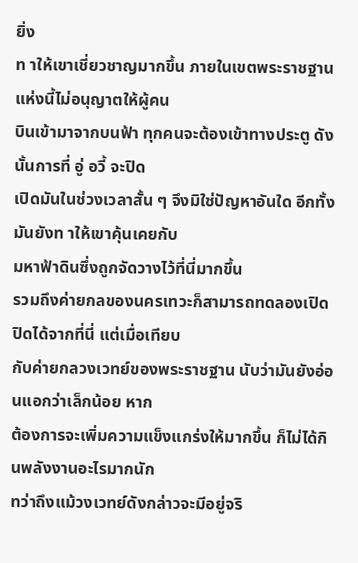ยิ่ง
ท าให้เขาเชี่ยวชาญมากขึ้น ภายในเขตพระราชฐานแห่งนี้ไม่อนุญาตให้ผู้คน
บินเข้ามาจากบนฟ้า ทุกคนจะต้องเข้าทางประตู ดังนั้นการที่ อู่ อวี้ จะปิด
เปิดมันในช่วงเวลาสั้น ๆ จึงมิใช่ปัญหาอันใด อีกทั้งมันยังท าให้เขาคุ้นเคยกับ
มหาฟ้าดินซึ่งถูกจัดวางไว้ที่นี่มากขึ้น
รวมถึงค่ายกลของนครเทวะก็สามารถทดลองเปิดปิดได้จากที่นี่ แต่เมื่อเทียบ
กับค่ายกลวงเวทย์ของพระราชฐาน นับว่ามันยังอ่อนแอกว่าเล็กน้อย หาก
ต้องการจะเพิ่มความแข็งแกร่งให้มากขึ้น ก็ไม่ได้กินพลังงานอะไรมากนัก
ทว่าถึงแม้วงเวทย์ดังกล่าวจะมีอยู่จริ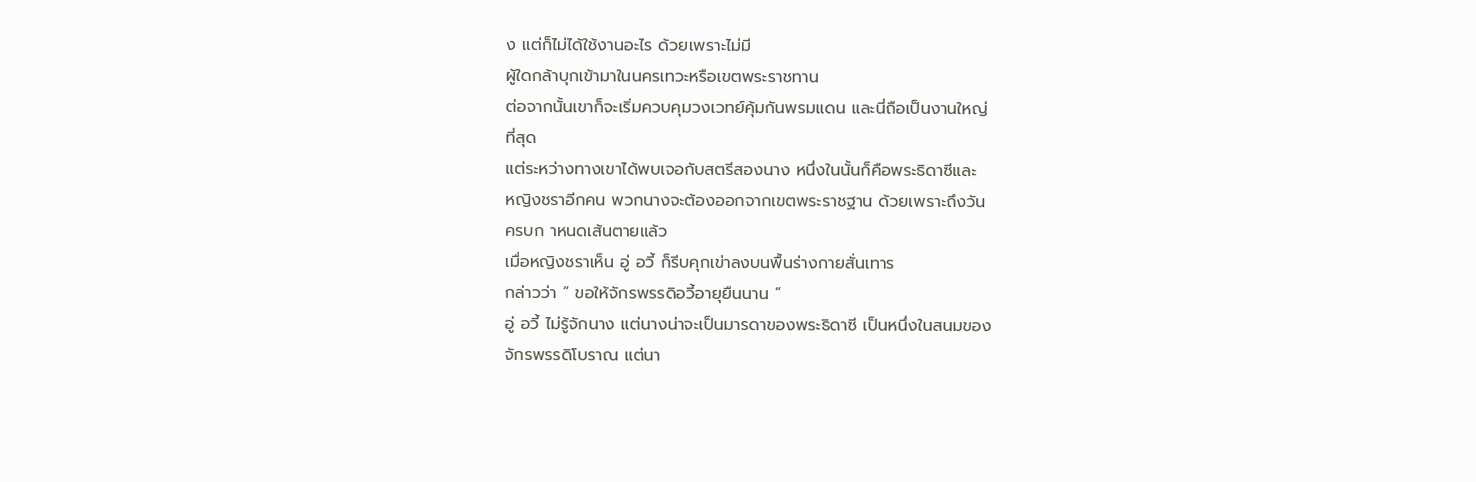ง แต่ก็ไม่ได้ใช้งานอะไร ด้วยเพราะไม่มี
ผู้ใดกล้าบุกเข้ามาในนครเทวะหรือเขตพระราชทาน
ต่อจากนั้นเขาก็จะเริ่มควบคุมวงเวทย์คุ้มกันพรมแดน และนี่ถือเป็นงานใหญ่
ที่สุด
แต่ระหว่างทางเขาได้พบเจอกับสตรีสองนาง หนึ่งในนั้นก็คือพระธิดาซีและ
หญิงชราอีกคน พวกนางจะต้องออกจากเขตพระราชฐาน ด้วยเพราะถึงวัน
ครบก าหนดเส้นตายแล้ว
เมื่อหญิงชราเห็น อู่ อวี้ ก็รีบคุกเข่าลงบนพื้นร่างกายสั่นเทาร
กล่าวว่า ” ขอให้จักรพรรดิอวี้อายุยืนนาน ”
อู่ อวี้ ไม่รู้จักนาง แต่นางน่าจะเป็นมารดาของพระธิดาซี เป็นหนึ่งในสนมของ
จักรพรรดิโบราณ แต่นา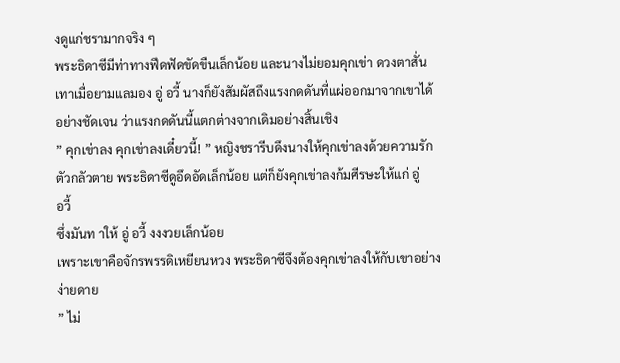งดูแก่ชรามากจริง ๆ
พระธิดาซีมีท่าทางฟึดฟัดขัดขืนเล็กน้อย และนางไม่ยอมคุกเข่า ดวงตาสั่น
เทาเมื่อยามแลมอง อู่ อวี้ นางก็ยังสัมผัสถึงแรงกดดันที่แผ่ออกมาจากเขาได้
อย่างชัดเจน ว่าแรงกดดันนี้แตกต่างจากเดิมอย่างสิ้นเชิง
” คุกเข่าลง คุกเข่าลงเดี๋ยวนี้! ” หญิงชรารีบดึงนางให้คุกเข่าลงด้วยความรัก
ตัวกลัวตาย พระธิดาซีดูอึดอัดเล็กน้อย แต่ก็ยังคุกเข่าลงก้มศีรษะให้แก่ อู่
อวี้
ซึ่งมันท าให้ อู่ อวี้ งงงวยเล็กน้อย
เพราะเขาคือจักรพรรดิเหยียนหวง พระธิดาซีจึงต้องคุกเข่าลงให้กับเขาอย่าง
ง่ายดาย
” ไม่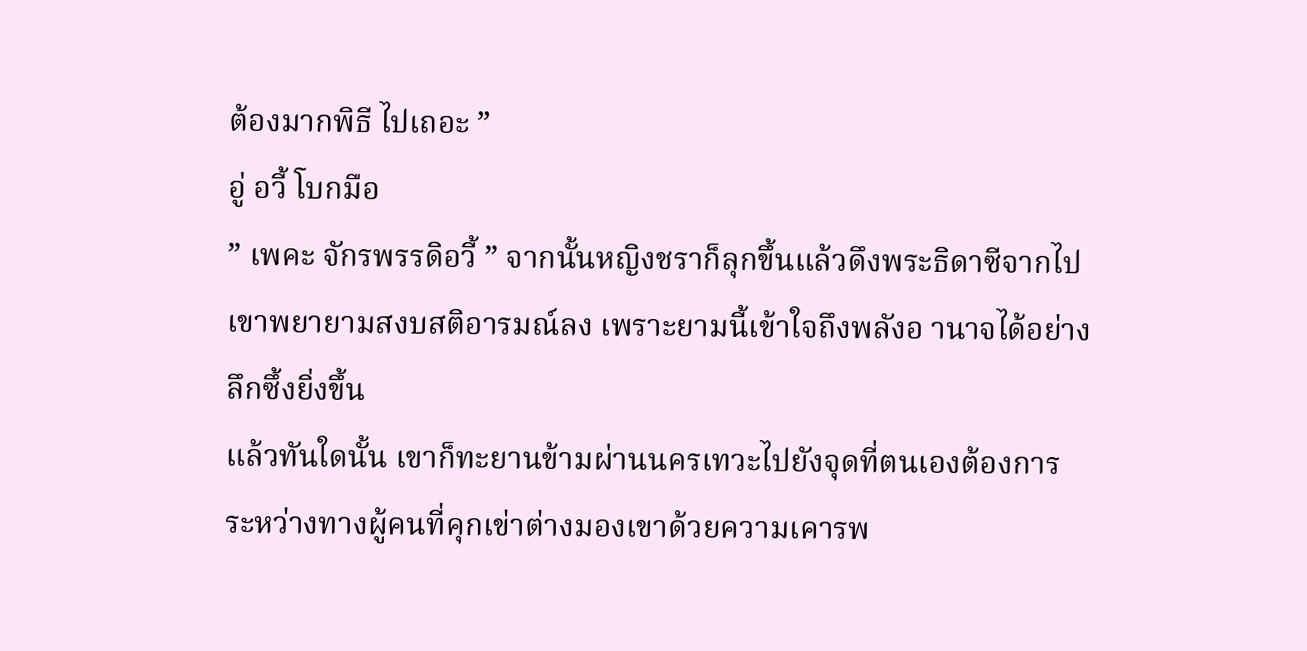ต้องมากพิธี ไปเถอะ ”
อู่ อวี้ โบกมือ
” เพคะ จักรพรรดิอวี้ ” จากนั้นหญิงชราก็ลุกขึ้นแล้วดึงพระธิดาซีจากไป
เขาพยายามสงบสติอารมณ์ลง เพราะยามนี้เข้าใจถึงพลังอ านาจได้อย่าง
ลึกซึ้งยิ่งขึ้น
แล้วทันใดนั้น เขาก็ทะยานข้ามผ่านนครเทวะไปยังจุดที่ตนเองต้องการ
ระหว่างทางผู้คนที่คุกเข่าต่างมองเขาด้วยความเคารพ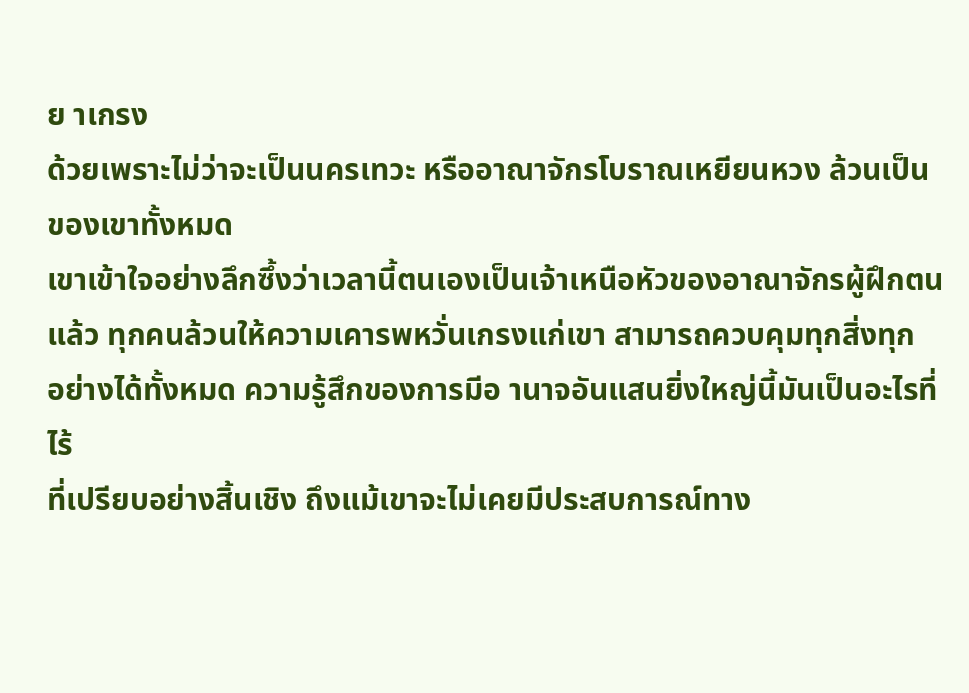ย าเกรง
ด้วยเพราะไม่ว่าจะเป็นนครเทวะ หรืออาณาจักรโบราณเหยียนหวง ล้วนเป็น
ของเขาทั้งหมด
เขาเข้าใจอย่างลึกซึ้งว่าเวลานี้ตนเองเป็นเจ้าเหนือหัวของอาณาจักรผู้ฝึกตน
แล้ว ทุกคนล้วนให้ความเคารพหวั่นเกรงแก่เขา สามารถควบคุมทุกสิ่งทุก
อย่างได้ทั้งหมด ความรู้สึกของการมีอ านาจอันแสนยิ่งใหญ่นี้มันเป็นอะไรที่ไร้
ที่เปรียบอย่างสิ้นเชิง ถึงแม้เขาจะไม่เคยมีประสบการณ์ทาง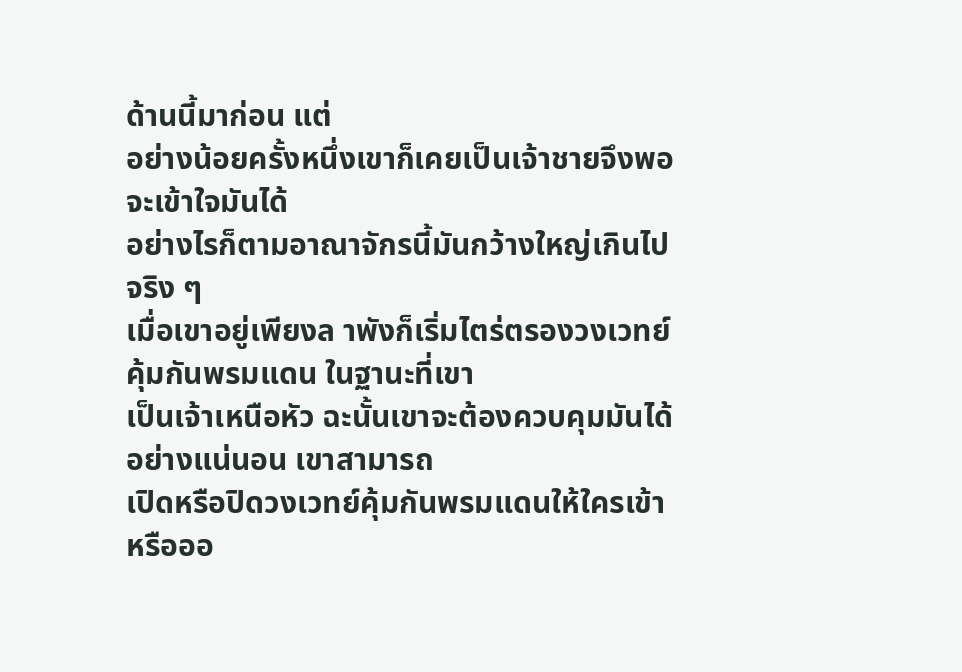ด้านนี้มาก่อน แต่
อย่างน้อยครั้งหนึ่งเขาก็เคยเป็นเจ้าชายจึงพอจะเข้าใจมันได้
อย่างไรก็ตามอาณาจักรนี้มันกว้างใหญ่เกินไปจริง ๆ
เมื่อเขาอยู่เพียงล าพังก็เริ่มไตร่ตรองวงเวทย์คุ้มกันพรมแดน ในฐานะที่เขา
เป็นเจ้าเหนือหัว ฉะนั้นเขาจะต้องควบคุมมันได้อย่างแน่นอน เขาสามารถ
เปิดหรือปิดวงเวทย์คุ้มกันพรมแดนให้ใครเข้าหรือออ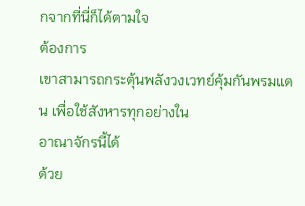กจากที่นี่ก็ได้ตามใจ
ต้องการ
เขาสามารถกระตุ้นพลังวงเวทย์คุ้มกันพรมแดน เพื่อใช้สังหารทุกอย่างใน
อาณาจักรนี้ได้
ด้วย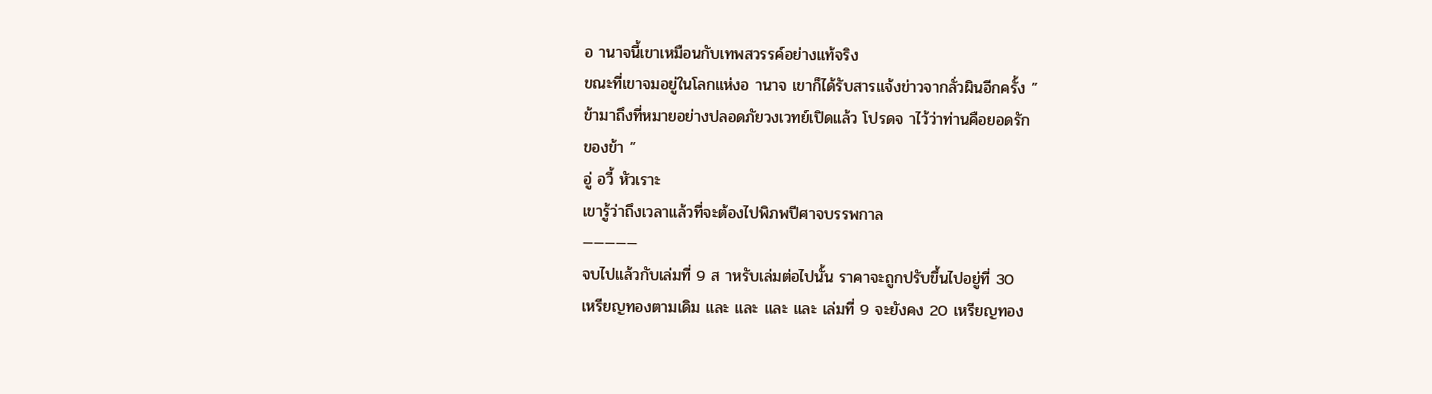อ านาจนี้เขาเหมือนกับเทพสวรรค์อย่างแท้จริง
ขณะที่เขาจมอยู่ในโลกแห่งอ านาจ เขาก็ได้รับสารแจ้งข่าวจากลั่วผินอีกครั้ง ”
ข้ามาถึงที่หมายอย่างปลอดภัยวงเวทย์เปิดแล้ว โปรดจ าไว้ว่าท่านคือยอดรัก
ของข้า ”
อู่ อวี้ หัวเราะ
เขารู้ว่าถึงเวลาแล้วที่จะต้องไปพิภพปีศาจบรรพกาล
—————
จบไปแล้วกับเล่มที่ 9 ส าหรับเล่มต่อไปนั้น ราคาจะถูกปรับขึ้นไปอยู่ที่ 30
เหรียญทองตามเดิม และ และ และ และ เล่มที่ 9 จะยังคง 20 เหรียญทอง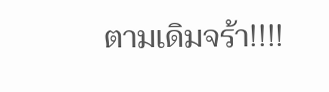ตามเดิมจร้า!!!!